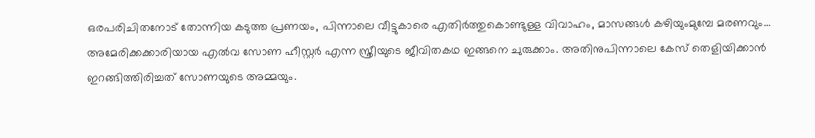ഒരപരിചിതനോട് തോന്നിയ കടുത്ത പ്രണയം, പിന്നാലെ വീട്ടുകാരെ എതിർത്തുകൊണ്ടുള്ള വിവാഹം, മാസങ്ങൾ കഴിയുംമുമ്പേ മരണവും… അമേരിക്കക്കാരിയായ എൽവ സോണ ഹീസ്റ്റർ എന്ന സ്ത്രീയുടെ ജീവിതകഥ ഇങ്ങനെ ചുരുക്കാം. അതിനുപിന്നാലെ കേസ് തെളിയിക്കാൻ ഇറങ്ങിത്തിരിച്ചത് സോണയുടെ അമ്മയും.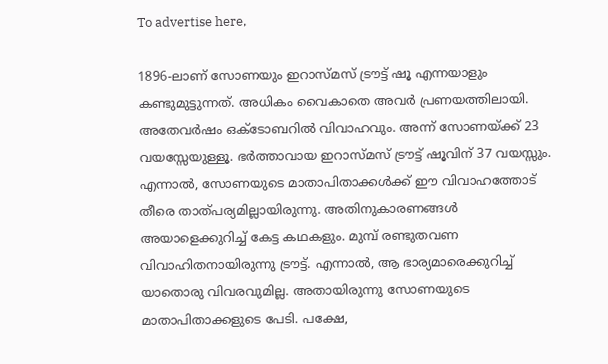To advertise here,

1896-ലാണ് സോണയും ഇറാസ്മസ് ട്രൗട്ട് ഷൂ എന്നയാളും കണ്ടുമുട്ടുന്നത്. അധികം വൈകാതെ അവർ പ്രണയത്തിലായി. അതേവർഷം ഒക്ടോബറിൽ വിവാഹവും. അന്ന് സോണയ്ക്ക് 23 വയസ്സേയുള്ളൂ. ഭർത്താവായ ഇറാസ്മസ് ട്രൗട്ട് ഷൂവിന് 37 വയസ്സും. എന്നാൽ, സോണയുടെ മാതാപിതാക്കൾക്ക് ഈ വിവാഹത്തോട് തീരെ താത്പര്യമില്ലായിരുന്നു. അതിനുകാരണങ്ങൾ അയാളെക്കുറിച്ച് കേട്ട കഥകളും. മുമ്പ് രണ്ടുതവണ വിവാഹിതനായിരുന്നു ട്രൗട്ട്. എന്നാൽ, ആ ഭാര്യമാരെക്കുറിച്ച് യാതൊരു വിവരവുമില്ല. അതായിരുന്നു സോണയുടെ മാതാപിതാക്കളുടെ പേടി. പക്ഷേ,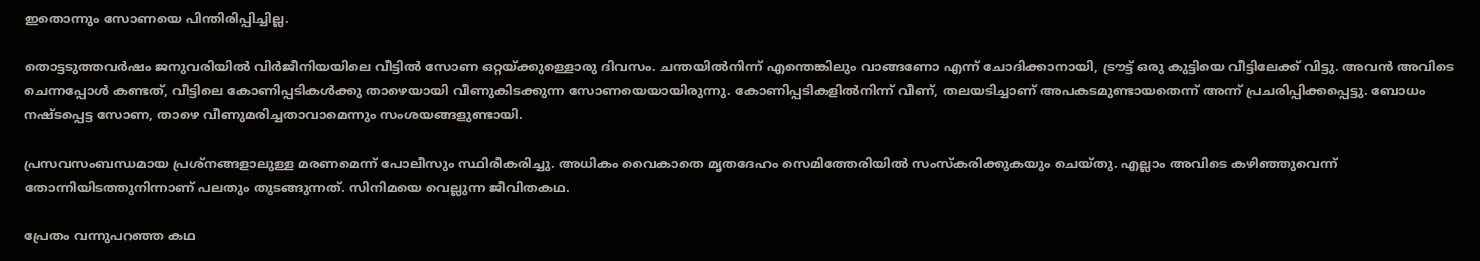ഇതൊന്നും സോണയെ പിന്തിരിപ്പിച്ചില്ല.

തൊട്ടടുത്തവർഷം ജനുവരിയിൽ വിർജീനിയയിലെ വീട്ടിൽ സോണ ഒറ്റയ്ക്കുള്ളൊരു ദിവസം. ചന്തയിൽനിന്ന് എന്തെങ്കിലും വാങ്ങണോ എന്ന് ചോദിക്കാനായി, ട്രൗട്ട് ഒരു കുട്ടിയെ വീട്ടിലേക്ക് വിട്ടു. അവൻ അവിടെ ചെന്നപ്പോൾ കണ്ടത്, വീട്ടിലെ കോണിപ്പടികൾക്കു താഴെയായി വീണുകിടക്കുന്ന സോണയെയായിരുന്നു. കോണിപ്പടികളിൽനിന്ന് വീണ്, തലയടിച്ചാണ് അപകടമുണ്ടായതെന്ന് അന്ന് പ്രചരിപ്പിക്കപ്പെട്ടു. ബോധം നഷ്ടപ്പെട്ട സോണ, താഴെ വീണുമരിച്ചതാവാമെന്നും സംശയങ്ങളുണ്ടായി.

പ്രസവസംബന്ധമായ പ്രശ്‌നങ്ങളാലുള്ള മരണമെന്ന് പോലീസും സ്ഥിരീകരിച്ചു. അധികം വൈകാതെ മൃതദേഹം സെമിത്തേരിയിൽ സംസ്‌കരിക്കുകയും ചെയ്തു. എല്ലാം അവിടെ കഴിഞ്ഞുവെന്ന് തോന്നിയിടത്തുനിന്നാണ് പലതും തുടങ്ങുന്നത്. സിനിമയെ വെല്ലുന്ന ജീവിതകഥ.

പ്രേതം വന്നുപറഞ്ഞ കഥ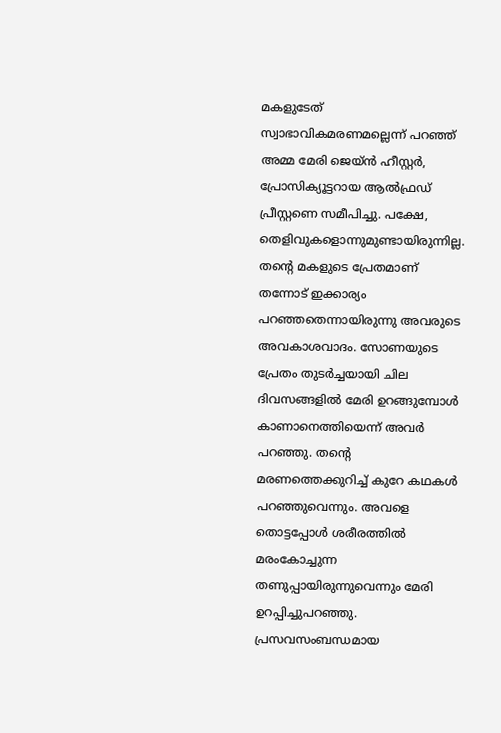മകളുടേത് സ്വാഭാവികമരണമല്ലെന്ന് പറഞ്ഞ് അമ്മ മേരി ജെയ്ൻ ഹീസ്റ്റർ, പ്രോസിക്യൂട്ടറായ ആൽഫ്രഡ് പ്രീസ്റ്റണെ സമീപിച്ചു. പക്ഷേ, തെളിവുകളൊന്നുമുണ്ടായിരുന്നില്ല. തന്റെ മകളുടെ പ്രേതമാണ് തന്നോട് ഇക്കാര്യം പറഞ്ഞതെന്നായിരുന്നു അവരുടെ അവകാശവാദം. സോണയുടെ പ്രേതം തുടർച്ചയായി ചില ദിവസങ്ങളിൽ മേരി ഉറങ്ങുമ്പോൾ കാണാനെത്തിയെന്ന് അവർ പറഞ്ഞു. തന്റെ മരണത്തെക്കുറിച്ച് കുറേ കഥകൾ പറഞ്ഞുവെന്നും. അവളെ തൊട്ടപ്പോൾ ശരീരത്തിൽ മരംകോച്ചുന്ന തണുപ്പായിരുന്നുവെന്നും മേരി ഉറപ്പിച്ചുപറഞ്ഞു. പ്രസവസംബന്ധമായ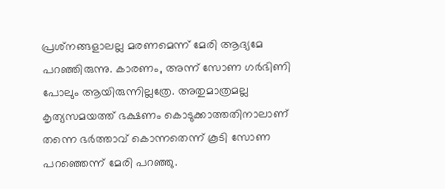പ്രശ്‌നങ്ങളാലല്ല മരണമെന്ന് മേരി ആദ്യമേ പറഞ്ഞിരുന്നു. കാരണം, അന്ന് സോണ ഗർഭിണി പോലും ആയിരുന്നില്ലത്രേ. അതുമാത്രമല്ല കൃത്യസമയത്ത് ഭക്ഷണം കൊടുക്കാത്തതിനാലാണ് തന്നെ ഭർത്താവ് കൊന്നതെന്ന് കൂടി സോണ പറഞ്ഞെന്ന് മേരി പറഞ്ഞു.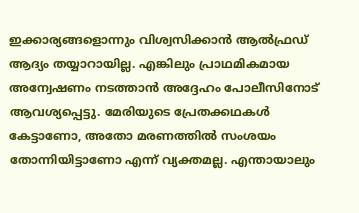ഇക്കാര്യങ്ങളൊന്നും വിശ്വസിക്കാൻ ആൽഫ്രഡ് ആദ്യം തയ്യാറായില്ല. എങ്കിലും പ്രാഥമികമായ അന്വേഷണം നടത്താൻ അദ്ദേഹം പോലീസിനോട് ആവശ്യപ്പെട്ടു. മേരിയുടെ പ്രേതക്കഥകൾ കേട്ടാണോ, അതോ മരണത്തിൽ സംശയം തോന്നിയിട്ടാണോ എന്ന് വ്യക്തമല്ല. എന്തായാലും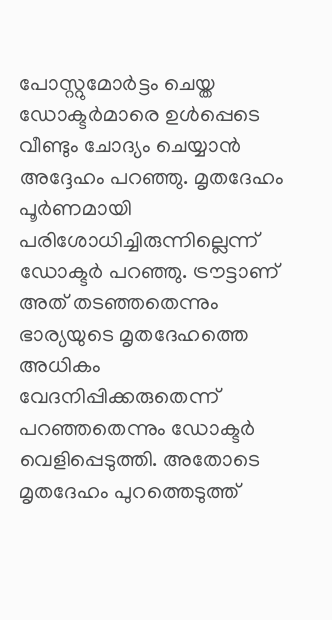പോസ്റ്റുമോർട്ടം ചെയ്ത ഡോക്ടർമാരെ ഉൾപ്പെടെ വീണ്ടും ചോദ്യം ചെയ്യാൻ അദ്ദേഹം പറഞ്ഞു. മൃതദേഹം പൂർണമായി പരിശോധിച്ചിരുന്നില്ലെന്ന് ഡോക്ടർ പറഞ്ഞു. ട്രൗട്ടാണ് അത് തടഞ്ഞതെന്നും ഭാര്യയുടെ മൃതദേഹത്തെ അധികം വേദനിപ്പിക്കരുതെന്ന് പറഞ്ഞതെന്നും ഡോക്ടർ വെളിപ്പെടുത്തി. അതോടെ മൃതദേഹം പുറത്തെടുത്ത്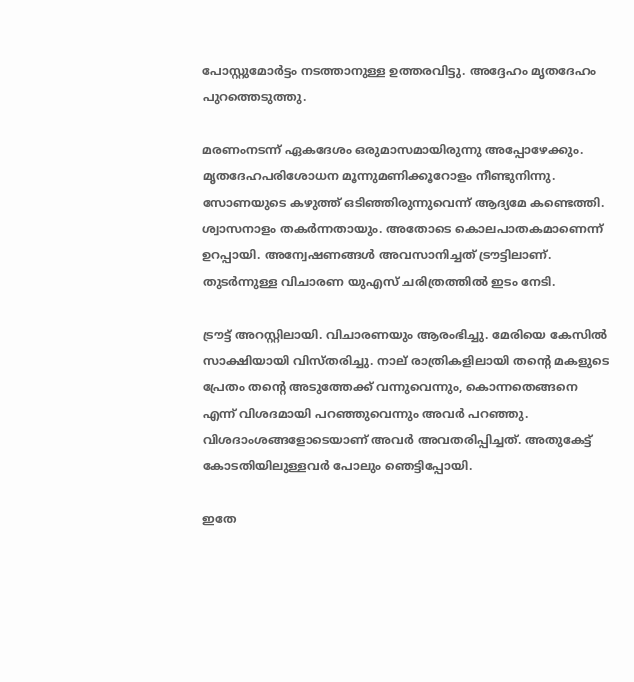പോസ്റ്റുമോർട്ടം നടത്താനുള്ള ഉത്തരവിട്ടു. അദ്ദേഹം മൃതദേഹം പുറത്തെടുത്തു.

മരണംനടന്ന് ഏകദേശം ഒരുമാസമായിരുന്നു അപ്പോഴേക്കും. മൃതദേഹപരിശോധന മൂന്നുമണിക്കൂറോളം നീണ്ടുനിന്നു. സോണയുടെ കഴുത്ത് ഒടിഞ്ഞിരുന്നുവെന്ന് ആദ്യമേ കണ്ടെത്തി. ശ്വാസനാളം തകർന്നതായും. അതോടെ കൊലപാതകമാണെന്ന് ഉറപ്പായി. അന്വേഷണങ്ങൾ അവസാനിച്ചത് ട്രൗട്ടിലാണ്. തുടർന്നുള്ള വിചാരണ യുഎസ് ചരിത്രത്തിൽ ഇടം നേടി.

ട്രൗട്ട് അറസ്റ്റിലായി. വിചാരണയും ആരംഭിച്ചു. മേരിയെ കേസിൽ സാക്ഷിയായി വിസ്തരിച്ചു. നാല് രാത്രികളിലായി തന്റെ മകളുടെ പ്രേതം തന്റെ അടുത്തേക്ക് വന്നുവെന്നും, കൊന്നതെങ്ങനെ എന്ന് വിശദമായി പറഞ്ഞുവെന്നും അവർ പറഞ്ഞു. വിശദാംശങ്ങളോടെയാണ് അവർ അവതരിപ്പിച്ചത്. അതുകേട്ട് കോടതിയിലുള്ളവർ പോലും ഞെട്ടിപ്പോയി.

ഇതേ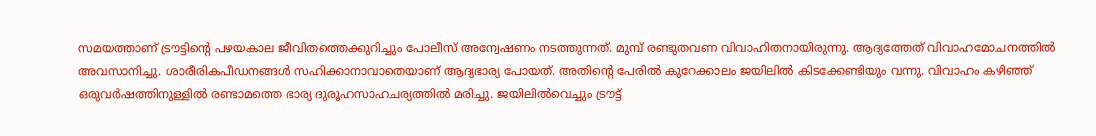സമയത്താണ് ട്രൗട്ടിന്റെ പഴയകാല ജീവിതത്തെക്കുറിച്ചും പോലീസ് അന്വേഷണം നടത്തുന്നത്. മുമ്പ് രണ്ടുതവണ വിവാഹിതനായിരുന്നു. ആദ്യത്തേത് വിവാഹമോചനത്തിൽ അവസാനിച്ചു. ശാരീരികപീഡനങ്ങൾ സഹിക്കാനാവാതെയാണ് ആദ്യഭാര്യ പോയത്. അതിന്റെ പേരിൽ കുറേക്കാലം ജയിലിൽ കിടക്കേണ്ടിയും വന്നു. വിവാഹം കഴിഞ്ഞ് ഒരുവർഷത്തിനുള്ളിൽ രണ്ടാമത്തെ ഭാര്യ ദുരൂഹസാഹചര്യത്തിൽ മരിച്ചു. ജയിലിൽവെച്ചും ട്രൗട്ട്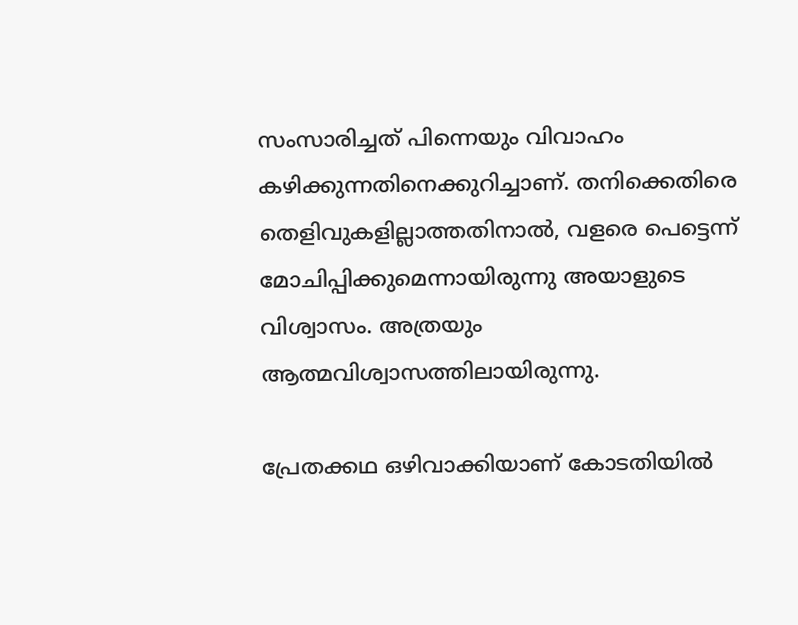സംസാരിച്ചത് പിന്നെയും വിവാഹം കഴിക്കുന്നതിനെക്കുറിച്ചാണ്. തനിക്കെതിരെ തെളിവുകളില്ലാത്തതിനാൽ, വളരെ പെട്ടെന്ന് മോചിപ്പിക്കുമെന്നായിരുന്നു അയാളുടെ വിശ്വാസം. അത്രയും ആത്മവിശ്വാസത്തിലായിരുന്നു.

പ്രേതക്കഥ ഒഴിവാക്കിയാണ് കോടതിയിൽ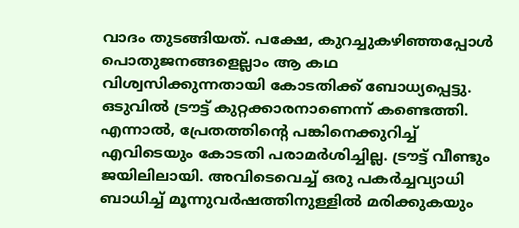വാദം തുടങ്ങിയത്. പക്ഷേ, കുറച്ചുകഴിഞ്ഞപ്പോൾ പൊതുജനങ്ങളെല്ലാം ആ കഥ വിശ്വസിക്കുന്നതായി കോടതിക്ക് ബോധ്യപ്പെട്ടു. ഒടുവിൽ ട്രൗട്ട് കുറ്റക്കാരനാണെന്ന് കണ്ടെത്തി. എന്നാൽ, പ്രേതത്തിന്റെ പങ്കിനെക്കുറിച്ച് എവിടെയും കോടതി പരാമർശിച്ചില്ല. ട്രൗട്ട് വീണ്ടും ജയിലിലായി. അവിടെവെച്ച് ഒരു പകർച്ചവ്യാധി ബാധിച്ച് മൂന്നുവർഷത്തിനുള്ളിൽ മരിക്കുകയും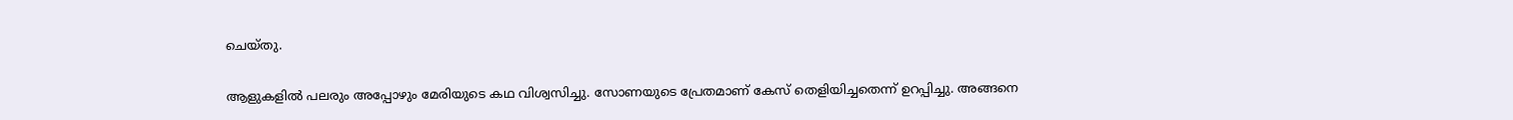ചെയ്തു.

ആളുകളിൽ പലരും അപ്പോഴും മേരിയുടെ കഥ വിശ്വസിച്ചു. സോണയുടെ പ്രേതമാണ് കേസ് തെളിയിച്ചതെന്ന് ഉറപ്പിച്ചു. അങ്ങനെ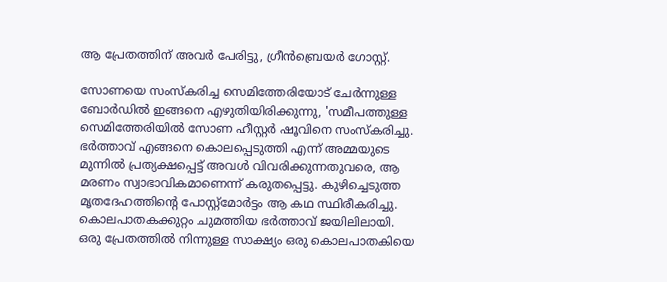ആ പ്രേതത്തിന് അവർ പേരിട്ടു, ഗ്രീൻബ്രെയർ ഗോസ്റ്റ്.

സോണയെ സംസ്‌കരിച്ച സെമിത്തേരിയോട് ചേർന്നുള്ള ബോർഡിൽ ഇങ്ങനെ എഴുതിയിരിക്കുന്നു, 'സമീപത്തുള്ള സെമിത്തേരിയിൽ സോണ ഹീസ്റ്റർ ഷൂവിനെ സംസ്‌കരിച്ചു. ഭർത്താവ് എങ്ങനെ കൊലപ്പെടുത്തി എന്ന് അമ്മയുടെ മുന്നിൽ പ്രത്യക്ഷപ്പെട്ട് അവൾ വിവരിക്കുന്നതുവരെ, ആ മരണം സ്വാഭാവികമാണെന്ന് കരുതപ്പെട്ടു. കുഴിച്ചെടുത്ത മൃതദേഹത്തിന്റെ പോസ്റ്റ്മോർട്ടം ആ കഥ സ്ഥിരീകരിച്ചു. കൊലപാതകക്കുറ്റം ചുമത്തിയ ഭർത്താവ് ജയിലിലായി. ഒരു പ്രേതത്തിൽ നിന്നുള്ള സാക്ഷ്യം ഒരു കൊലപാതകിയെ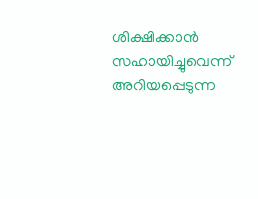ശിക്ഷിക്കാൻ സഹായിച്ചുവെന്ന് അറിയപ്പെടുന്ന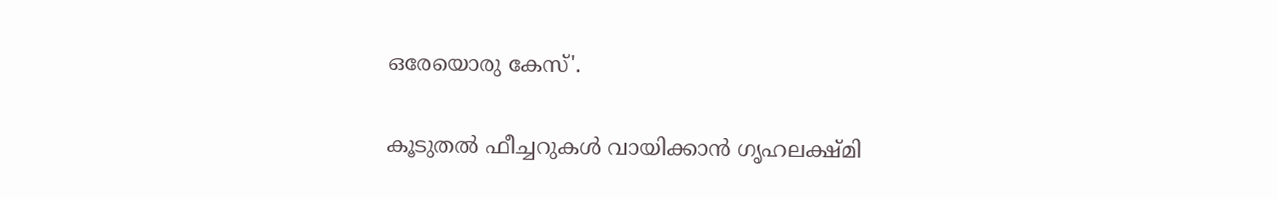ഒരേയൊരു കേസ്'.

കൂടുതല്‍ ഫീച്ചറുകള്‍ വായിക്കാന്‍ ഗൃഹലക്ഷ്മി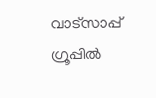വാട്സാപ്പ് ഗ്രൂപ്പില്‍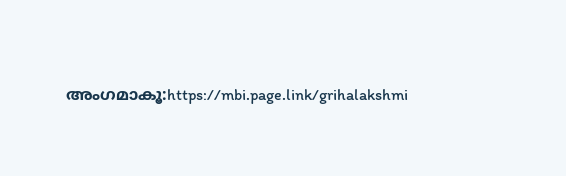അംഗമാകൂ:https://mbi.page.link/grihalakshmi